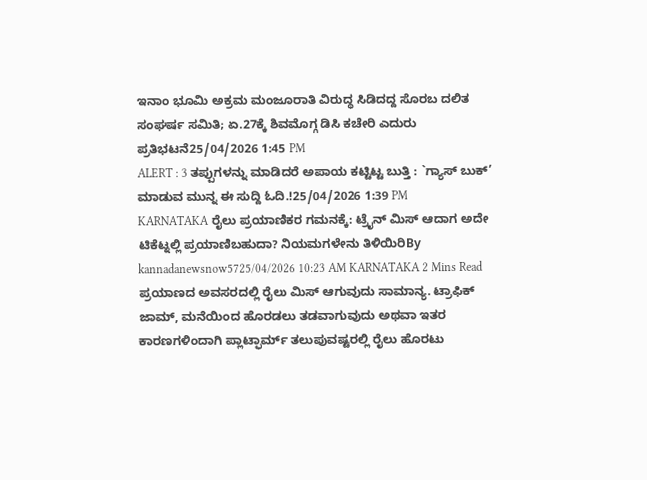ಇನಾಂ ಭೂಮಿ ಅಕ್ರಮ ಮಂಜೂರಾತಿ ವಿರುದ್ಧ ಸಿಡಿದದ್ದ ಸೊರಬ ದಲಿತ ಸಂಘರ್ಷ ಸಮಿತಿ; ಏ.27ಕ್ಕೆ ಶಿವಮೊಗ್ಗ ಡಿಸಿ ಕಚೇರಿ ಎದುರು ಪ್ರತಿಭಟನೆ25/04/2026 1:45 PM
ALERT : 3 ತಪ್ಪುಗಳನ್ನು ಮಾಡಿದರೆ ಅಪಾಯ ಕಟ್ಟಿಟ್ಟ ಬುತ್ತಿ : `ಗ್ಯಾಸ್ ಬುಕ್’ ಮಾಡುವ ಮುನ್ನ ಈ ಸುದ್ದಿ ಓದಿ.!25/04/2026 1:39 PM
KARNATAKA ರೈಲು ಪ್ರಯಾಣಿಕರ ಗಮನಕ್ಕೆ: ಟ್ರೈನ್ ಮಿಸ್ ಆದಾಗ ಅದೇ ಟಿಕೆಟ್ನಲ್ಲಿ ಪ್ರಯಾಣಿಬಹುದಾ? ನಿಯಮಗಳೇನು ತಿಳಿಯಿರಿBy kannadanewsnow5725/04/2026 10:23 AM KARNATAKA 2 Mins Read ಪ್ರಯಾಣದ ಅವಸರದಲ್ಲಿ ರೈಲು ಮಿಸ್ ಆಗುವುದು ಸಾಮಾನ್ಯ. ಟ್ರಾಫಿಕ್ ಜಾಮ್, ಮನೆಯಿಂದ ಹೊರಡಲು ತಡವಾಗುವುದು ಅಥವಾ ಇತರ ಕಾರಣಗಳಿಂದಾಗಿ ಪ್ಲಾಟ್ಫಾರ್ಮ್ ತಲುಪುವಷ್ಟರಲ್ಲಿ ರೈಲು ಹೊರಟು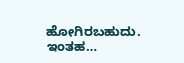ಹೋಗಿರಬಹುದು. ಇಂತಹ…